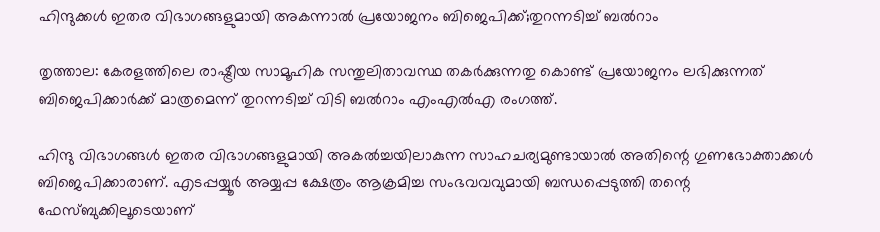ഹിന്ദുക്കള്‍ ഇതര വിഭാഗങ്ങളുമായി അകന്നാല്‍ പ്രയോജനം ബിജെപിക്ക്;തുറന്നടിച്ച്‌ ബല്‍റാം

തൃത്താല: കേരളത്തിലെ രാഷ്ട്രീയ സാമൂഹിക സന്തുലിതാവസ്ഥ തകര്‍ക്കുന്നതു കൊണ്ട് പ്രയോജനം ലഭിക്കുന്നത് ബിജെപിക്കാര്‍ക്ക് മാത്രമെന്ന് തുറന്നടിച്ച്‌ വിടി ബല്‍റാം എംഎല്‍എ രംഗത്ത്.

ഹിന്ദു വിഭാഗങ്ങള്‍ ഇതര വിഭാഗങ്ങളുമായി അകല്‍ച്ചയിലാകുന്ന സാഹചര്യമുണ്ടായാല്‍ അതിന്റെ ഗുണഭോക്താക്കള്‍ ബിജെപിക്കാരാണ്. എടപ്പയ്യൂര്‍ അയ്യപ്പ ക്ഷേത്രം ആക്രമിച്ച സംഭവവവുമായി ബന്ധപ്പെടുത്തി തന്റെ ഫേസ്ബുക്കിലൂടെയാണ്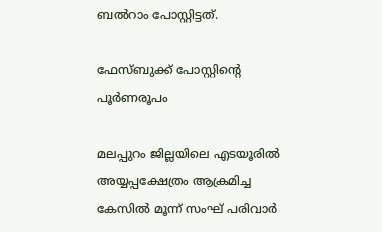ബല്‍റാം പോസ്റ്റിട്ടത്.

ഫേസ്ബുക്ക് പോസ്റ്റിന്റെ പൂര്‍ണരൂപം

മലപ്പുറം ജില്ലയിലെ എടയൂരില്‍ അയ്യപ്പക്ഷേത്രം ആക്രമിച്ച കേസില്‍ മൂന്ന് സംഘ് പരിവാര്‍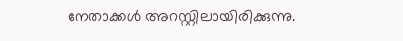നേതാക്കള്‍ അറസ്റ്റിലായിരിക്കുന്നു.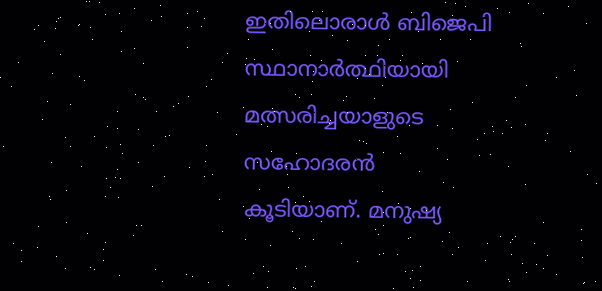ഇതിലൊരാള്‍ ബിജെപി സ്ഥാനാര്‍ത്ഥിയായി മത്സരിച്ചയാളുടെ സഹോദരന്‍ കൂടിയാണ്. മനുഷ്യ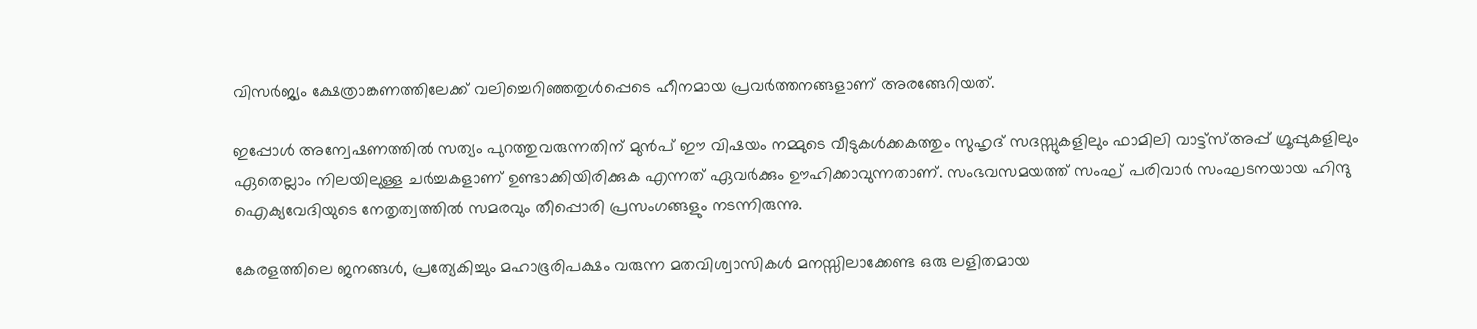വിസര്‍ജ്യം ക്ഷേത്രാങ്കണത്തിലേക്ക് വലിച്ചെറിഞ്ഞതുള്‍പ്പെടെ ഹീനമായ പ്രവര്‍ത്തനങ്ങളാണ് അരങ്ങേറിയത്.

ഇപ്പോള്‍ അന്വേഷണത്തില്‍ സത്യം പുറത്തുവരുന്നതിന് മുന്‍പ് ഈ വിഷയം നമ്മുടെ വീടുകള്‍ക്കകത്തും സുഹൃദ് സദസ്സുകളിലും ഫാമിലി വാട്ട്സ്‌അപ്പ് ഗ്രൂപ്പുകളിലും ഏതെല്ലാം നിലയിലുള്ള ചര്‍ച്ചകളാണ് ഉണ്ടാക്കിയിരിക്കുക എന്നത് ഏവര്‍ക്കും ഊഹിക്കാവുന്നതാണ്. സംഭവസമയത്ത് സംഘ് പരിവാര്‍ സംഘടനയായ ഹിന്ദു ഐക്യവേദിയുടെ നേതൃത്വത്തില്‍ സമരവും തീപ്പൊരി പ്രസംഗങ്ങളും നടന്നിരുന്നു.

കേരളത്തിലെ ജനങ്ങള്‍, പ്രത്യേകിച്ചും മഹാഭൂരിപക്ഷം വരുന്ന മതവിശ്വാസികള്‍ മനസ്സിലാക്കേണ്ട ഒരു ലളിതമായ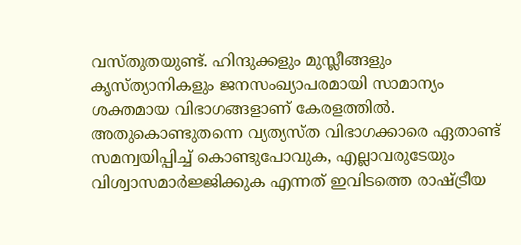വസ്തുതയുണ്ട്. ഹിന്ദുക്കളും മുസ്ലീങ്ങളും കൃസ്ത്യാനികളും ജനസംഖ്യാപരമായി സാമാന്യം ശക്തമായ വിഭാഗങ്ങളാണ് കേരളത്തില്‍. അതുകൊണ്ടുതന്നെ വ്യത്യസ്ത വിഭാഗക്കാരെ ഏതാണ്ട് സമന്വയിപ്പിച്ച്‌ കൊണ്ടുപോവുക, എല്ലാവരുടേയും വിശ്വാസമാര്‍ജ്ജിക്കുക എന്നത് ഇവിടത്തെ രാഷ്ട്രീയ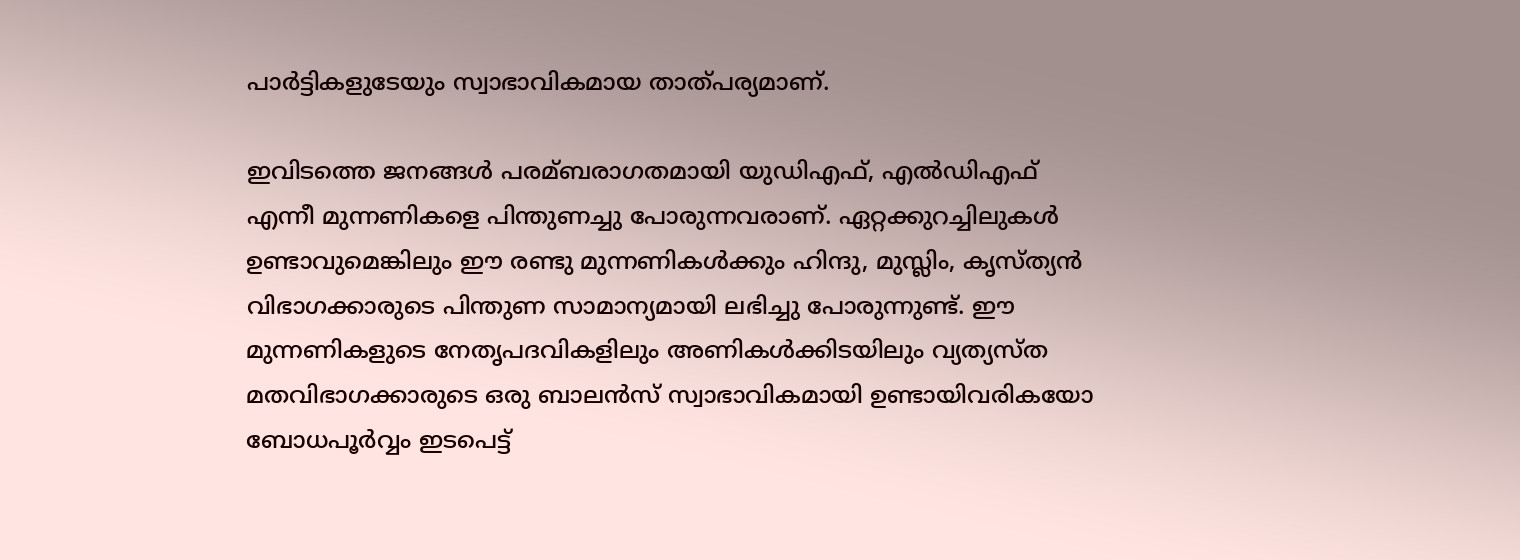പാര്‍ട്ടികളുടേയും സ്വാഭാവികമായ താത്പര്യമാണ്.

ഇവിടത്തെ ജനങ്ങള്‍ പരമ്ബരാഗതമായി യുഡിഎഫ്, എല്‍ഡിഎഫ് എന്നീ മുന്നണികളെ പിന്തുണച്ചു പോരുന്നവരാണ്. ഏറ്റക്കുറച്ചിലുകള്‍ ഉണ്ടാവുമെങ്കിലും ഈ രണ്ടു മുന്നണികള്‍ക്കും ഹിന്ദു, മുസ്ലിം, കൃസ്ത്യന്‍ വിഭാഗക്കാരുടെ പിന്തുണ സാമാന്യമായി ലഭിച്ചു പോരുന്നുണ്ട്. ഈ മുന്നണികളുടെ നേതൃപദവികളിലും അണികള്‍ക്കിടയിലും വ്യത്യസ്ത മതവിഭാഗക്കാരുടെ ഒരു ബാലന്‍സ് സ്വാഭാവികമായി ഉണ്ടായിവരികയോ ബോധപൂര്‍വ്വം ഇടപെട്ട്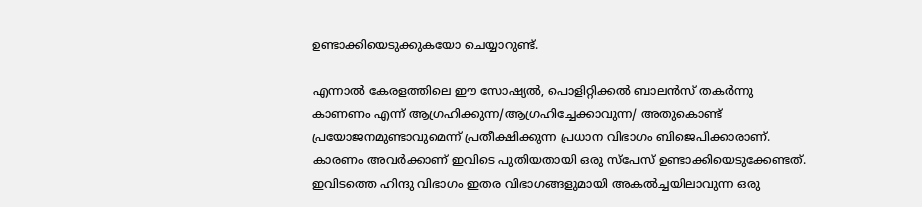ഉണ്ടാക്കിയെടുക്കുകയോ ചെയ്യാറുണ്ട്.

എന്നാല്‍ കേരളത്തിലെ ഈ സോഷ്യല്‍, പൊളിറ്റിക്കല്‍ ബാലന്‍സ് തകര്‍ന്നു കാണണം എന്ന് ആഗ്രഹിക്കുന്ന/ആഗ്രഹിച്ചേക്കാവുന്ന/ അതുകൊണ്ട് പ്രയോജനമുണ്ടാവുമെന്ന് പ്രതീക്ഷിക്കുന്ന പ്രധാന വിഭാഗം ബിജെപിക്കാരാണ്. കാരണം അവര്‍ക്കാണ് ഇവിടെ പുതിയതായി ഒരു സ്പേസ് ഉണ്ടാക്കിയെടുക്കേണ്ടത്. ഇവിടത്തെ ഹിന്ദു വിഭാഗം ഇതര വിഭാഗങ്ങളുമായി അകല്‍ച്ചയിലാവുന്ന ഒരു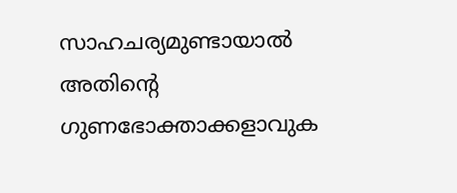സാഹചര്യമുണ്ടായാല്‍ അതിന്റെ ഗുണഭോക്താക്കളാവുക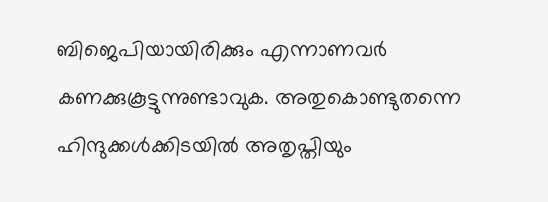ബിജെപിയായിരിക്കും എന്നാണവര്‍ കണക്കുകൂട്ടുന്നുണ്ടാവുക. അതുകൊണ്ടുതന്നെ ഹിന്ദുക്കള്‍ക്കിടയില്‍ അതൃപ്തിയും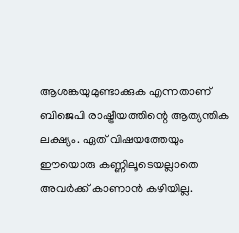ആശങ്കയുമുണ്ടാക്കുക എന്നതാണ് ബിജെപി രാഷ്ട്രീയത്തിന്റെ ആത്യന്തിക ലക്ഷ്യം. ഏത് വിഷയത്തേയും ഈയൊരു കണ്ണിലൂടെയല്ലാതെ അവര്‍ക്ക് കാണാന്‍ കഴിയില്ല.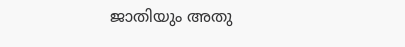ജാതിയും അതു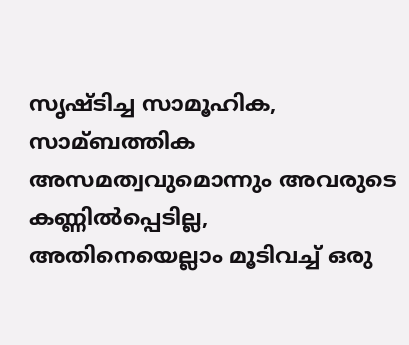സൃഷ്ടിച്ച സാമൂഹിക, സാമ്ബത്തിക അസമത്വവുമൊന്നും അവരുടെ കണ്ണില്‍പ്പെടില്ല, അതിനെയെല്ലാം മൂടിവച്ച്‌ ഒരു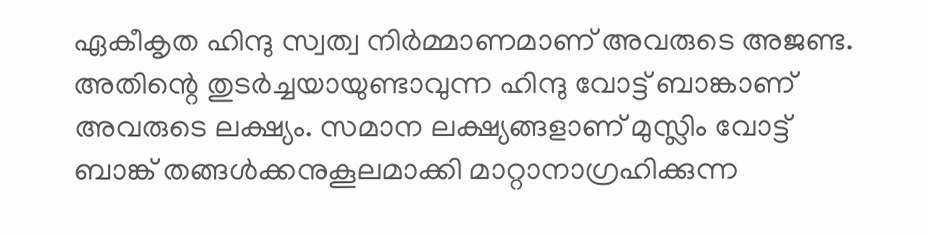ഏകീകൃത ഹിന്ദു സ്വത്വ നിര്‍മ്മാണമാണ് അവരുടെ അജണ്ട. അതിന്റെ തുടര്‍ച്ചയായുണ്ടാവുന്ന ഹിന്ദു വോട്ട് ബാങ്കാണ് അവരുടെ ലക്ഷ്യം. സമാന ലക്ഷ്യങ്ങളാണ് മുസ്ലിം വോട്ട് ബാങ്ക് തങ്ങള്‍ക്കനുകൂലമാക്കി മാറ്റാനാഗ്രഹിക്കുന്ന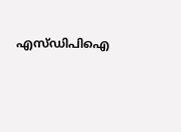എസ്ഡിപിഐ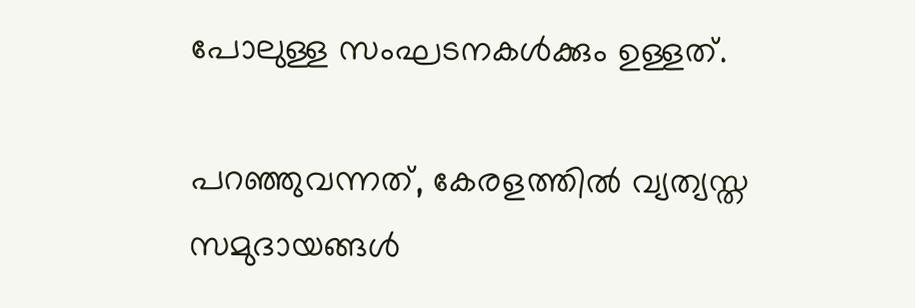പോലുള്ള സംഘടനകള്‍ക്കും ഉള്ളത്.

പറഞ്ഞുവന്നത്, കേരളത്തില്‍ വ്യത്യസ്ത സമുദായങ്ങള്‍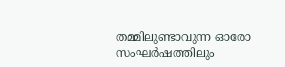തമ്മിലുണ്ടാവുന്ന ഓരോ സംഘര്‍ഷത്തിലും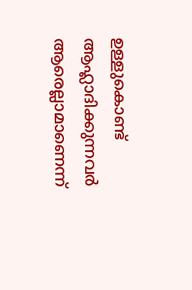ഉള്ളുകൊണ്ട് ആഹ്ലാദിക്കുന്നവര്‍ ആരെല്ലാമാണെന്ന്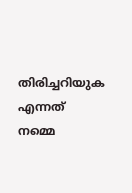തിരിച്ചറിയുക എന്നത് നമ്മെ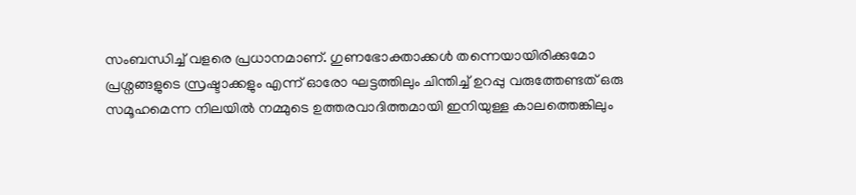സംബന്ധിച്ച്‌ വളരെ പ്രധാനമാണ്. ഗുണഭോക്താക്കള്‍ തന്നെയായിരിക്കുമോ പ്രശ്നങ്ങളുടെ സ്രഷ്ടാക്കളും എന്ന് ഓരോ ഘട്ടത്തിലും ചിന്തിച്ച്‌ ഉറപ്പു വരുത്തേണ്ടത് ഒരു സമൂഹമെന്ന നിലയില്‍ നമ്മുടെ ഉത്തരവാദിത്തമായി ഇനിയുള്ള കാലത്തെങ്കിലും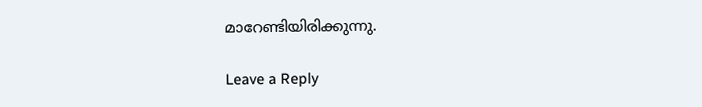മാറേണ്ടിയിരിക്കുന്നു.

Leave a Reply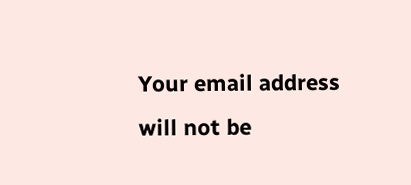Your email address will not be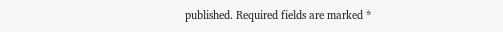published. Required fields are marked *